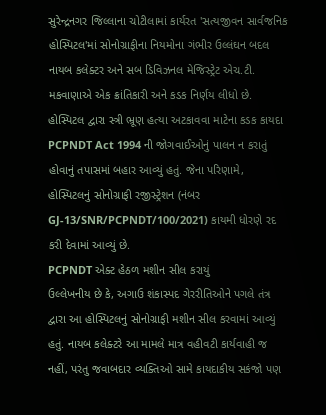સુરેન્દ્રનગર જિલ્લાના ચોટીલામાં કાર્યરત 'સત્યજીવન સાર્વજનિક હોસ્પિટલ'માં સોનોગ્રાફીના નિયમોના ગંભીર ઉલ્લંઘન બદલ નાયબ કલેક્ટર અને સબ ડિવિઝનલ મેજિસ્ટ્રેટ એચ.ટી. મકવાણાએ એક ક્રાંતિકારી અને કડક નિર્ણય લીધો છે. હોસ્પિટલ દ્વારા સ્ત્રી ભ્રૂણ હત્યા અટકાવવા માટેના કડક કાયદા PCPNDT Act 1994 ની જોગવાઈઓનું પાલન ન કરાતું હોવાનું તપાસમાં બહાર આવ્યું હતું. જેના પરિણામે, હોસ્પિટલનું સોનોગ્રાફી રજીસ્ટ્રેશન (નંબર GJ-13/SNR/PCPNDT/100/2021) કાયમી ધોરણે રદ કરી દેવામાં આવ્યું છે.
PCPNDT એક્ટ હેઠળ મશીન સીલ કરાયું
ઉલ્લેખનીય છે કે, અગાઉ શંકાસ્પદ ગેરરીતિઓને પગલે તંત્ર દ્વારા આ હોસ્પિટલનું સોનોગ્રાફી મશીન સીલ કરવામાં આવ્યું હતું. નાયબ કલેક્ટરે આ મામલે માત્ર વહીવટી કાર્યવાહી જ નહીં, પરંતુ જવાબદાર વ્યક્તિઓ સામે કાયદાકીય સકંજો પણ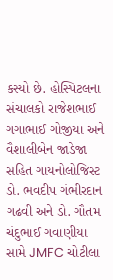કસ્યો છે. હોસ્પિટલના સંચાલકો રાજેશભાઈ ગગાભાઈ ગોજીયા અને વૈશાલીબેન જાડેજા સહિત ગાયનોલોજિસ્ટ ડો. ભવદીપ ગંભીરદાન ગઢવી અને ડો. ગૌતમ ચંદુભાઈ ગવાણીયા સામે JMFC ચોટીલા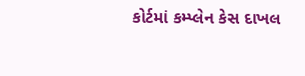કોર્ટમાં કમ્પ્લેન કેસ દાખલ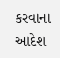કરવાના આદેશ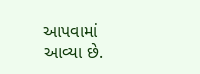આપવામાં આવ્યા છે.